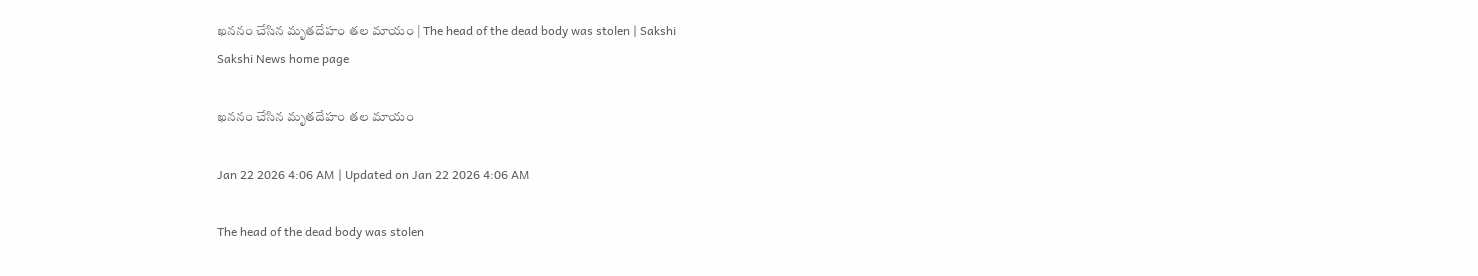ఖననం చేసిన మృతదేహం తల మాయం | The head of the dead body was stolen | Sakshi
Sakshi News home page

ఖననం చేసిన మృతదేహం తల మాయం

Jan 22 2026 4:06 AM | Updated on Jan 22 2026 4:06 AM

The head of the dead body was stolen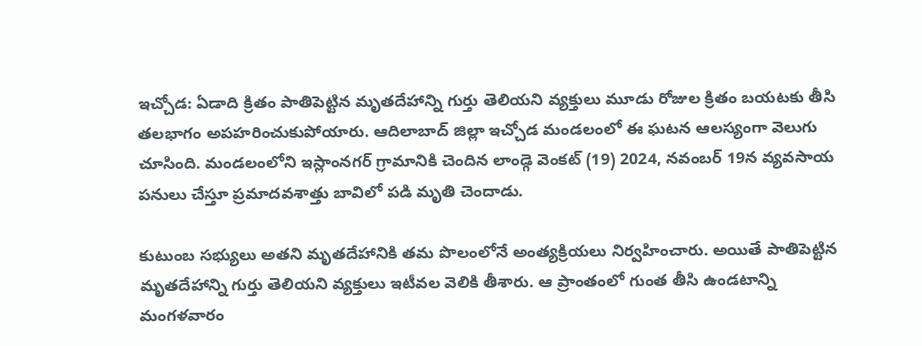ఇచ్చోడ: ఏడాది క్రితం పాతిపెట్టిన మృతదేహాన్ని గుర్తు తెలియని వ్యక్తులు మూడు రోజుల క్రితం బయటకు తీసి తలభాగం అపహరించుకుపోయారు. ఆదిలాబాద్‌ జిల్లా ఇచ్చోడ మండలంలో ఈ ఘటన ఆలస్యంగా వెలుగు చూసింది. మండలంలోని ఇస్లాంనగర్‌ గ్రామానికి చెందిన లాండ్గె వెంకట్‌ (19) 2024, నవంబర్‌ 19న వ్యవసాయ పనులు చేస్తూ ప్రమాదవశాత్తు బావిలో పడి మృతి చెందాడు.

కుటుంబ సభ్యులు అతని మృతదేహానికి తమ పొలంలోనే అంత్యక్రియలు నిర్వహించారు. అయితే పాతిపెట్టిన మృతదేహాన్ని గుర్తు తెలియని వ్యక్తులు ఇటీవల వెలికి తీశారు. ఆ ప్రాంతంలో గుంత తీసి ఉండటాన్ని మంగళవారం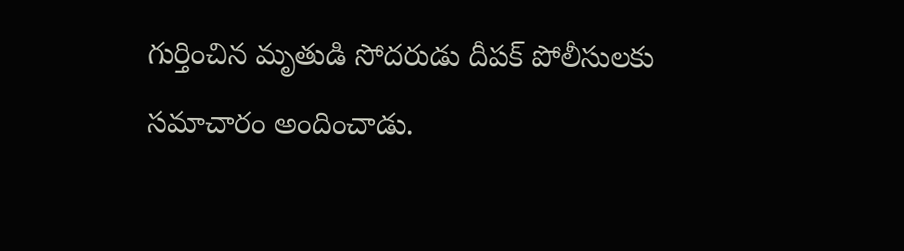గుర్తించిన మృతుడి సోదరుడు దీపక్‌ పోలీసులకు సమాచారం అందించాడు.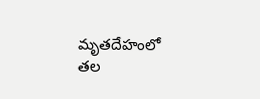మృతదేహంలో తల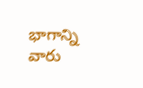భాగాన్ని వారు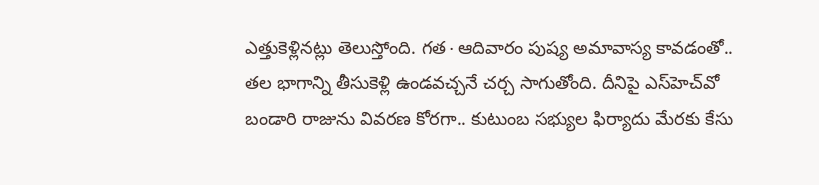ఎత్తుకెళ్లినట్లు తెలుస్తోంది. గత∙ఆదివారం పుష్య అమావాస్య కావడంతో.. తల భాగాన్ని తీసుకెళ్లి ఉండవచ్చనే చర్చ సాగుతోంది. దీనిపై ఎస్‌హెచ్‌వో బండారి రాజును వివరణ కోరగా.. కుటుంబ సభ్యుల ఫిర్యాదు మేరకు కేసు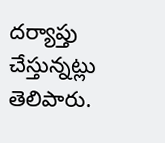దర్యాప్తు చేస్తున్నట్లు తెలిపారు.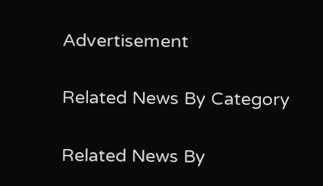Advertisement

Related News By Category

Related News By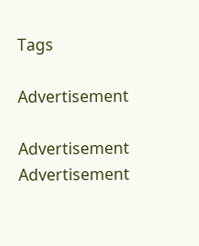Tags

Advertisement

Advertisement
Advertisement